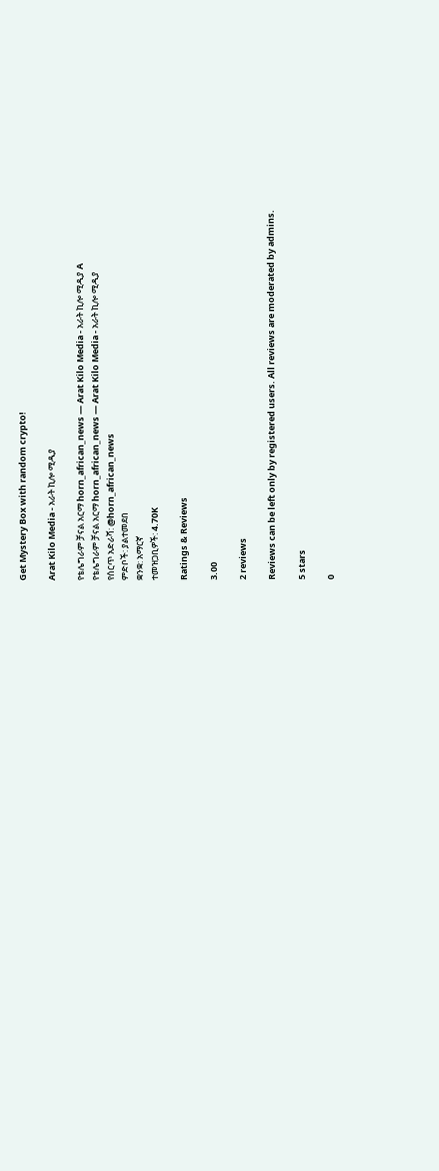Get Mystery Box with random crypto!

Arat Kilo Media - አራት ኪሎ ሚዲያ

የቴሌግራም ቻናል አርማ horn_african_news — Arat Kilo Media - አራት ኪሎ ሚዲያ A
የቴሌግራም ቻናል አርማ horn_african_news — Arat Kilo Media - አራት ኪሎ ሚዲያ
የሰርጥ አድራሻ: @horn_african_news
ምድቦች: ያልተመደበ
ቋንቋ: አማርኛ
ተመዝጋቢዎች: 4.70K

Ratings & Reviews

3.00

2 reviews

Reviews can be left only by registered users. All reviews are moderated by admins.

5 stars

0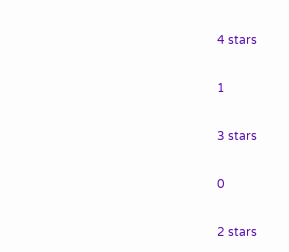4 stars

1

3 stars

0

2 stars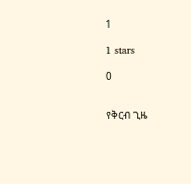1

1 stars

0


የቅርብ ጊዜ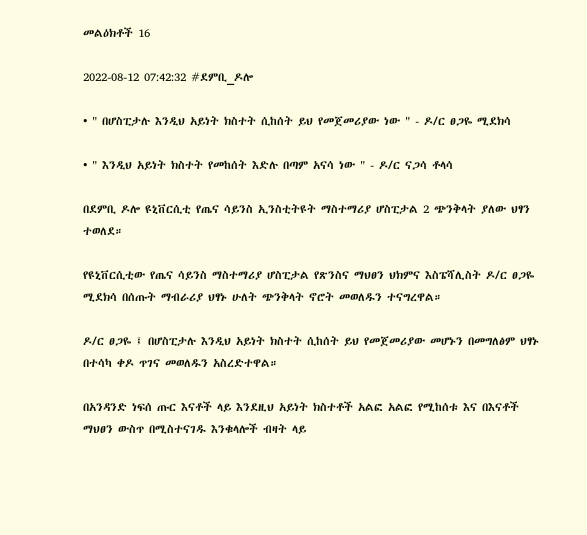መልዕክቶች 16

2022-08-12 07:42:32 #ደምቢ_ዶሎ

• " በሆስፒታሉ እንዲህ አይነት ክስተት ሲከሰት ይህ የመጀመሪያው ነው " - ዶ/ር ፀጋዬ ሚደክሳ

• " እንዲህ አይነት ክስተት የመከሰት እድሉ በጣም አናሳ ነው " - ዶ/ር ናጋሳ ቶላሳ

በደምቢ ዶሎ ዩኒቨርሲቲ የጤና ሳይንስ ኢንስቲትዩት ማስተማሪያ ሆስፒታል 2 ጭንቅላት ያለው ህፃን ተወለደ።

የዩኒቨርሲቲው የጤና ሳይንስ ማስተማሪያ ሆስፒታል የጽንስና ማህፀን ህክምና እስፔሻሊስት ዶ/ር ፀጋዬ ሚደክሳ በሰጡት ማብራሪያ ህፃኑ ሁለት ጭንቅላት ኖሮት መወለዱን ተናግረዋል።

ዶ/ር ፀጋዬ ፤ በሆስፒታሉ እንዲህ አይነት ክስተት ሲከሰት ይህ የመጀመሪያው መሆኑን በመግለፅም ህፃኑ በተሳካ ቀዶ ጥገና መወለዱን አስረድተዋል።

በአንዳንድ ነፍሰ ጡር እናቶች ላይ እንደዚህ አይነት ክስተቶች አልፎ አልፎ የሚከሰቱ እና በእናቶች ማህፀን ውስጥ በሚስተናገዱ እንቁላሎች ብዛት ላይ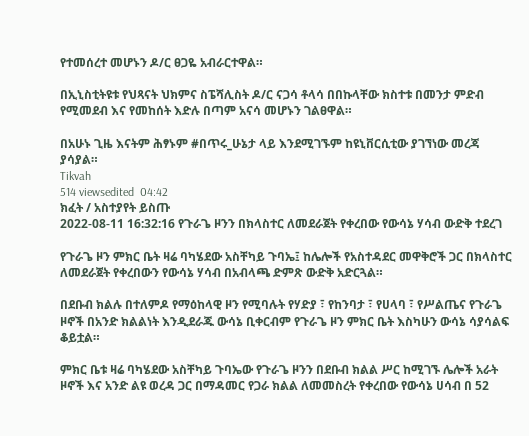የተመሰረተ መሆኑን ዶ/ር ፀጋዬ አብራርተዋል።

በኢኒስቲትዩቱ የህጻናት ህክምና ስፔሻሊስት ዶ/ር ናጋሳ ቶላሳ በበኩላቸው ክስተቱ በመንታ ምድብ የሚመደብ እና የመከሰት እድሉ በጣም አናሳ መሆኑን ገልፀዋል።

በአሁኑ ጊዜ እናትም ሕፃኑም #በጥሩ_ሁኔታ ላይ እንደሚገኙም ከዩኒቨርሲቲው ያገኘነው መረጃ ያሳያል።
Tikvah
514 viewsedited  04:42
ክፈት / አስተያየት ይስጡ
2022-08-11 16:32:16 የጉራጌ ዞንን በክላስተር ለመደራጀት የቀረበው የውሳኔ ሃሳብ ውድቅ ተደረገ

የጉራጌ ዞን ምክር ቤት ዛሬ ባካሄደው አስቸካይ ጉባኤ፤ ከሌሎች የአስተዳደር መዋቅሮች ጋር በክላስተር ለመደራጀት የቀረበውን የውሳኔ ሃሳብ በአብላጫ ድምጽ ውድቅ አድርጓል።

በደቡብ ክልሉ በተለምዶ የማዕከላዊ ዞን የሚባሉት የሃድያ ፣ የከንባታ ፣ የሀላባ ፣ የሥልጤና የጉራጌ ዞኖች በአንድ ክልልነት እንዲደራጁ ውሳኔ ቢቀርብም የጉራጌ ዞን ምክር ቤት እስካሁን ውሳኔ ሳያሳልፍ ቆይቷል።

ምክር ቤቱ ዛሬ ባካሄደው አስቸካይ ጉባኤው የጉራጌ ዞንን በደቡብ ክልል ሥር ከሚገኙ ሌሎች አራት ዞኖች እና አንድ ልዩ ወረዳ ጋር በማዳመር የጋራ ክልል ለመመስረት የቀረበው የውሳኔ ሀሳብ በ 52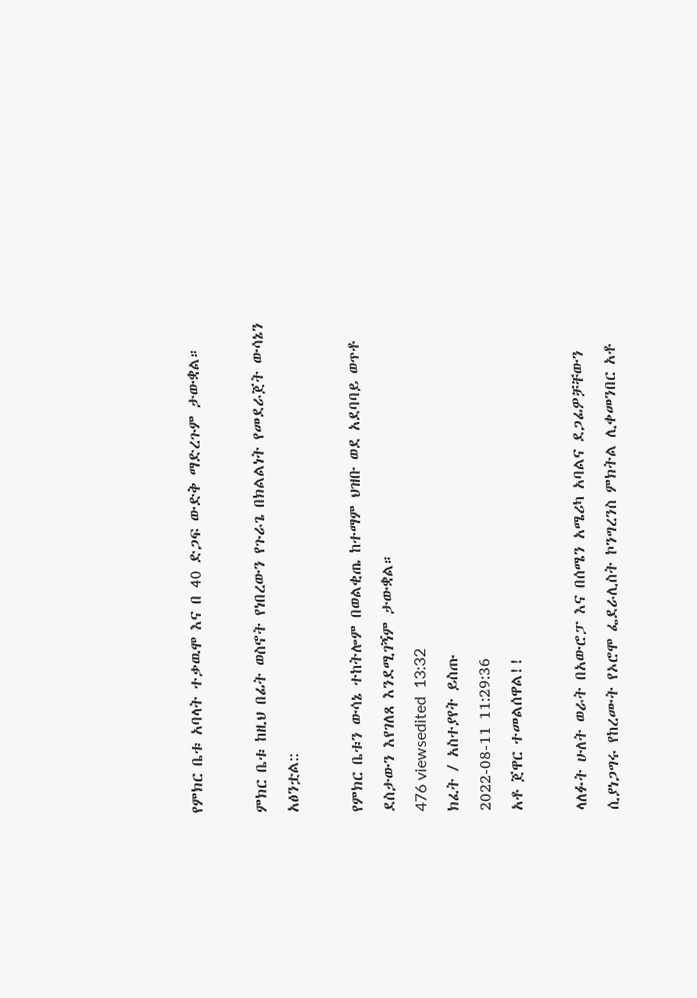የምክር ቤቱ አባላት ተቃዉሞ እና በ 40 ድጋፍ ውድቅ ማድረጉም ታውቋል።

ምክር ቤቱ ከዚህ በፊት ወስኖት የነበረውን የጉራጌ በክልልነት የመደራጀት ውሳኔን አፅንቷል::

የምክር ቤቱን ውሳኔ ተከትሎም በወልቂጤ ከተማም ህዝቡ ወደ አደባባይ ወጥቶ ደስታውን እየገለጸ እንደሚገኝም ታውቋል።
476 viewsedited  13:32
ክፈት / አስተያየት ይስጡ
2022-08-11 11:29:36
አቶ ጀዋር ተመልሰዋል!!

ላለፉት ሁለት ወራት በአውሮፓ እና በሰሜን አሜሪካ አባልና ደጋፊዎቻቸውን ሲያነጋግሩ የከረሙት የኦሮሞ ፌደራሊስት ኮንግረንስ ምክትል ሊቀመንበር አቶ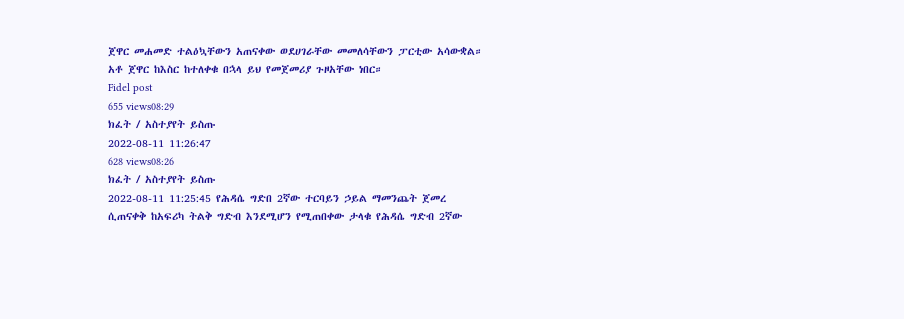ጀዋር መሐመድ ተልዕኳቸውን አጠናቀው ወደሀገራቸው መመለሳቸውን ፓርቲው አሳውቋል።
አቶ ጀዋር ከእስር ከተለቀቁ በኋላ ይህ የመጀመሪያ ጉዞአቸው ነበር።
Fidel post
655 views08:29
ክፈት / አስተያየት ይስጡ
2022-08-11 11:26:47
628 views08:26
ክፈት / አስተያየት ይስጡ
2022-08-11 11:25:45 የሕዳሴ ግድበ 2ኛው ተርባይን ኃይል ማመንጨት ጀመረ
ሲጠናቀቅ ከአፍሪካ ትልቅ ግድብ እንደሚሆን የሚጠበቀው ታላቁ የሕዳሴ ግድብ 2ኛው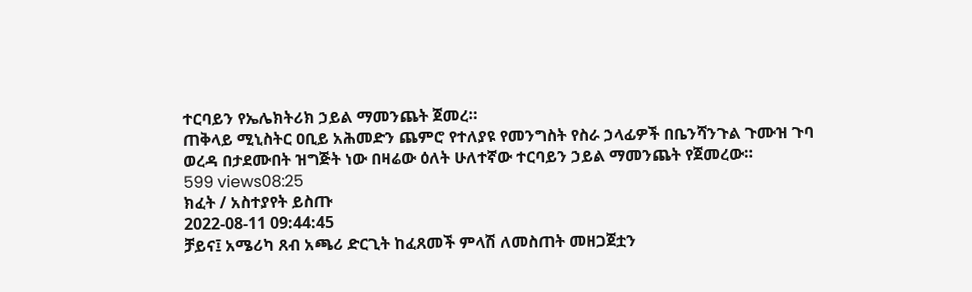ተርባይን የኤሌክትሪክ ኃይል ማመንጨት ጀመረ።
ጠቅላይ ሚኒስትር ዐቢይ አሕመድን ጨምሮ የተለያዩ የመንግስት የስራ ኃላፊዎች በቤንሻንጉል ጉሙዝ ጉባ ወረዳ በታደሙበት ዝግጅት ነው በዛሬው ዕለት ሁለተኛው ተርባይን ኃይል ማመንጨት የጀመረው።
599 views08:25
ክፈት / አስተያየት ይስጡ
2022-08-11 09:44:45
ቻይና፤ አሜሪካ ጸብ አጫሪ ድርጊት ከፈጸመች ምላሽ ለመስጠት መዘጋጀቷን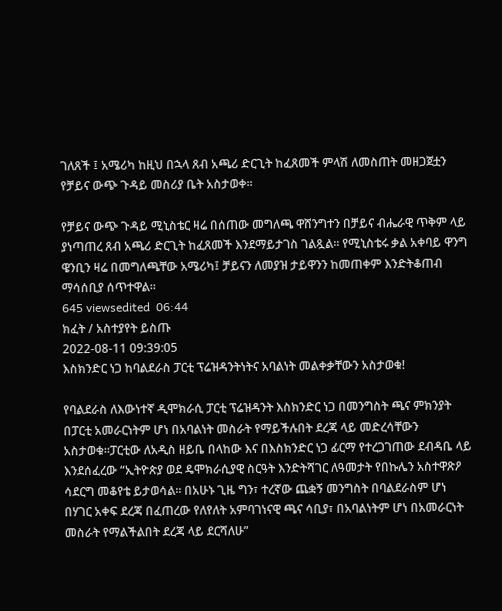ገለጸች ፤ አሜሪካ ከዚህ በኋላ ጸብ አጫሪ ድርጊት ከፈጸመች ምላሽ ለመስጠት መዘጋጀቷን የቻይና ውጭ ጉዳይ መስሪያ ቤት አስታወቀ፡፡

የቻይና ውጭ ጉዳይ ሚኒስቴር ዛሬ በሰጠው መግለጫ ዋሸንግተን በቻይና ብሔራዊ ጥቅም ላይ ያነጣጠረ ጸብ አጫሪ ድርጊት ከፈጸመች እንደማይታገስ ገልጿል፡፡ የሚኒስቴሩ ቃል አቀባይ ዋንግ ዌንቢን ዛሬ በመግለጫቸው አሜሪካ፤ ቻይናን ለመያዝ ታይዋንን ከመጠቀም እንድትቆጠብ ማሳሰቢያ ሰጥተዋል፡፡
645 viewsedited  06:44
ክፈት / አስተያየት ይስጡ
2022-08-11 09:39:05
እስክንድር ነጋ ከባልደራስ ፓርቲ ፕሬዝዳንትነትና አባልነት መልቀቃቸውን አስታወቁ!

የባልደራስ ለእውነተኛ ዲሞክራሲ ፓርቲ ፕሬዝዳንት እስክንድር ነጋ በመንግስት ጫና ምክንያት በፓርቲ አመራርነትም ሆነ በአባልነት መስራት የማይችሉበት ደረጃ ላይ መድረሳቸውን አስታወቁ።ፓርቲው ለአዲስ ዘይቤ በላከው እና በእስክንድር ነጋ ፊርማ የተረጋገጠው ደብዳቤ ላይ እንደሰፈረው “ኢትዮጵያ ወደ ዴሞክራሲያዊ ስርዓት እንድትሻገር ለዓመታት የበኩሌን አስተዋጽዖ ሳደርግ መቆየቴ ይታወሳል። በአሁኑ ጊዜ ግን፣ ተረኛው ጨቋኝ መንግስት በባልደራስም ሆነ በሃገር አቀፍ ደረጃ በፈጠረው የለየለት አምባገነናዊ ጫና ሳቢያ፣ በአባልነትም ሆነ በአመራርነት መስራት የማልችልበት ደረጃ ላይ ደርሻለሁ”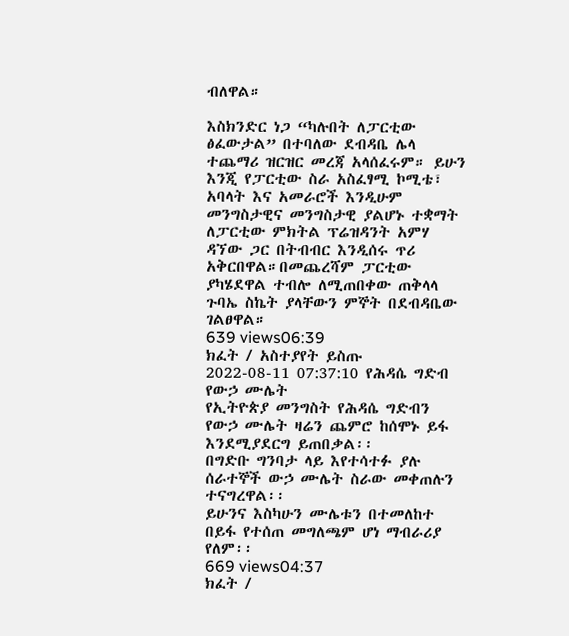ብለዋል።

እስክንድር ነጋ “ካሉበት ለፓርቲው ፅፈውታል” በተባለው ደብዳቤ ሌላ ተጨማሪ ዝርዝር መረጃ አላሰፈሩም። ይሁን እንጂ የፓርቲው ስራ አስፈፃሚ ኮሚቴ፣ አባላት እና አመራሮች እንዲሁም መንግስታዊና መንግስታዊ ያልሆኑ ተቋማት ለፓርቲው ምክትል ፕሬዝዳንት አምሃ ዳኘው ጋር በትብብር እንዲሰሩ ጥሪ አቅርበዋል።በመጨረሻም ፓርቲው ያካሄደዋል ተብሎ ለሚጠበቀው ጠቅላላ ጉባኤ ስኬት ያላቸውን ምኞት በደብዳቤው ገልፀዋል።
639 views06:39
ክፈት / አስተያየት ይስጡ
2022-08-11 07:37:10 የሕዳሴ ግድብ የውኃ ሙሌት
የኢትዮጵያ መንግስት የሕዳሴ ግድብን የውኃ ሙሌት ዛሬን ጨምሮ ከሰሞኑ ይፋ እንደሚያደርግ ይጠበቃል፡፡
በግድቡ ግንባታ ላይ እየተሳተፉ ያሉ ሰራተኞች ውኃ ሙሌት ስራው መቀጠሉን ተናግረዋል፡፡
ይሁንና እስካሁን ሙሌቱን በተመለከተ በይፋ የተሰጠ መግለጫም ሆነ ማብራሪያ የለም፡፡
669 views04:37
ክፈት /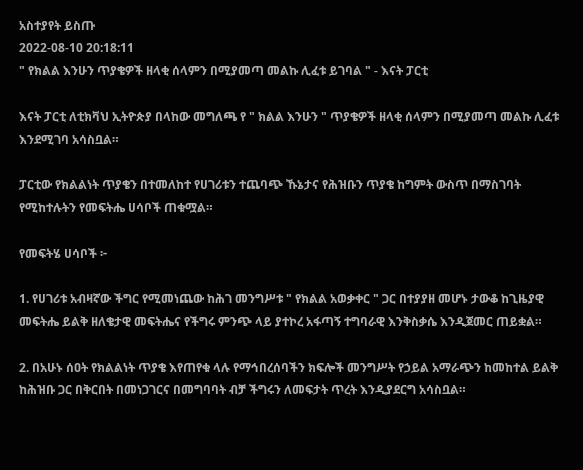አስተያየት ይስጡ
2022-08-10 20:18:11
" የክልል እንሁን ጥያቄዎች ዘላቂ ሰላምን በሚያመጣ መልኩ ሊፈቱ ይገባል " - እናት ፓርቲ

እናት ፓርቲ ለቲክቫህ ኢትዮጵያ በላከው መግለጫ የ " ክልል እንሁን " ጥያቄዎች ዘላቂ ሰላምን በሚያመጣ መልኩ ሊፈቱ እንደሚገባ አሳስቧል።

ፓርቲው የክልልነት ጥያቄን በተመለከተ የሀገሪቱን ተጨባጭ ኹኔታና የሕዝቡን ጥያቄ ከግምት ውስጥ በማስገባት የሚከተሉትን የመፍትሔ ሀሳቦች ጠቁሟል።

የመፍትሄ ሀሳቦች ፦

1. የሀገሪቱ አብዛኛው ችግር የሚመነጨው ከሕገ መንግሥቱ " የክልል አወቃቀር " ጋር በተያያዘ መሆኑ ታውቆ ከጊዜያዊ መፍትሔ ይልቅ ዘለቄታዊ መፍትሔና የችግሩ ምንጭ ላይ ያተኮረ አፋጣኝ ተግባራዊ እንቅስቃሴ እንዲጀመር ጠይቋል።

2. በአሁኑ ሰዐት የክልልነት ጥያቄ እየጠየቁ ላሉ የማኅበረሰባችን ክፍሎች መንግሥት የኃይል አማራጭን ከመከተል ይልቅ ከሕዝቡ ጋር በቅርበት በመነጋገርና በመግባባት ብቻ ችግሩን ለመፍታት ጥረት እንዲያደርግ አሳስቧል።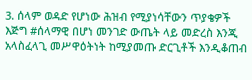3. ሰላም ወዳድ የሆነው ሕዝብ የሚያነሳቸውን ጥያቄዎች እጅግ #ሰላማዊ በሆነ መንገድ ውጤት ላይ መድረስ እንጂ አላስፈላጊ መሥዋዕትነት ከሚያመጡ ድርጊቶች እንዲቆጠብ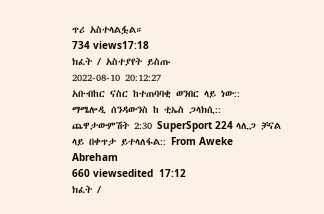ጥሪ አስተላልፏል።
734 views17:18
ክፈት / አስተያየት ይስጡ
2022-08-10 20:12:27
አቡብከር ናስር ከተጠባባቂ ወንበር ላይ ነው::
ማሜሎዲ ሰንዳውንስ ከ ቲኤስ ጋላክሲ::
ጨዋታውምሽት 2:30 SuperSport 224 ላሊጋ ቻናል ላይ በቀጥታ ይተላለፋል:: From Aweke Abreham
660 viewsedited  17:12
ክፈት /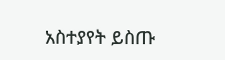አስተያየት ይስጡ